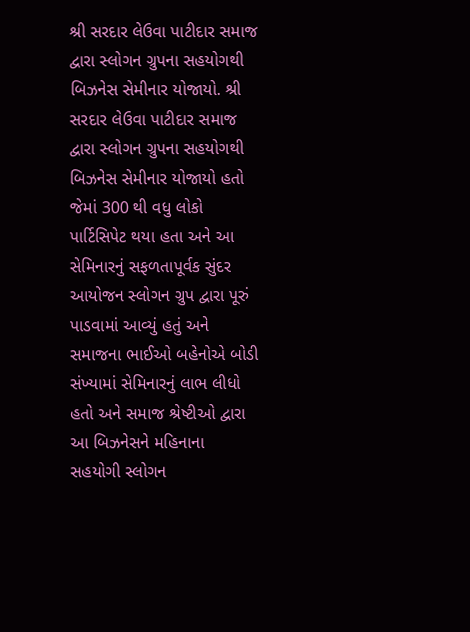શ્રી સરદાર લેઉવા પાટીદાર સમાજ દ્વારા સ્લોગન ગ્રુપના સહયોગથી બિઝનેસ સેમીનાર યોજાયો. શ્રી સરદાર લેઉવા પાટીદાર સમાજ દ્વારા સ્લોગન ગ્રુપના સહયોગથી બિઝનેસ સેમીનાર યોજાયો હતો જેમાં 300 થી વધુ લોકો પાર્ટિસિપેટ થયા હતા અને આ સેમિનારનું સફળતાપૂર્વક સુંદર આયોજન સ્લોગન ગ્રુપ દ્વારા પૂરું પાડવામાં આવ્યું હતું અને સમાજના ભાઈઓ બહેનોએ બોડી સંખ્યામાં સેમિનારનું લાભ લીધો હતો અને સમાજ શ્રેષ્ટીઓ દ્વારા આ બિઝનેસને મહિનાના સહયોગી સ્લોગન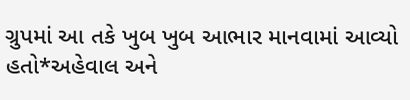ગ્રુપમાં આ તકે ખુબ ખુબ આભાર માનવામાં આવ્યો હતો*અહેવાલ અને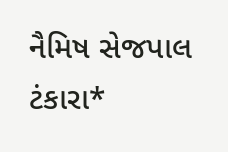નૈમિષ સેજપાલ ટંકારા*